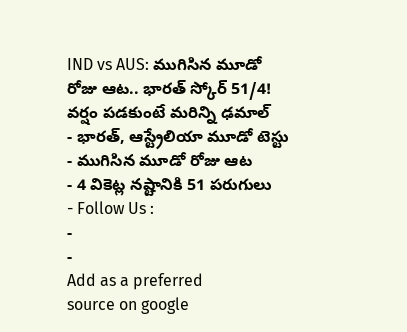IND vs AUS: ముగిసిన మూడో రోజు ఆట.. భారత్ స్కోర్ 51/4! వర్షం పడకుంటే మరిన్ని ఢమాల్
- భారత్, ఆస్ట్రేలియా మూడో టెస్టు
- ముగిసిన మూడో రోజు ఆట
- 4 వికెట్ల నష్టానికి 51 పరుగులు
- Follow Us :
-
-
Add as a preferred
source on google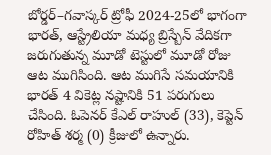బోర్డర్–గవాస్కర్ ట్రోఫీ 2024-25లో భాగంగా భారత్, ఆస్ట్రేలియా మధ్య బ్రిస్బేన్ వేదికగా జరుగుతున్న మూడో టెస్టులో మూడో రోజు ఆట ముగిసింది. ఆట ముగిసే సమయానికి భారత్ 4 వికెట్ల నష్టానికి 51 పరుగులు చేసింది. ఓపెనర్ కేఎల్ రాహుల్ (33), కెప్టెన్ రోహిత్ శర్మ (0) క్రీజులో ఉన్నారు.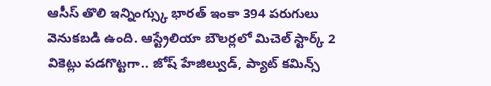ఆసీస్ తొలి ఇన్నింగ్స్కు భారత్ ఇంకా 394 పరుగులు వెనుకబడి ఉంది. ఆస్ట్రేలియా బౌలర్లలో మిచెల్ స్టార్క్ 2 వికెట్లు పడగొట్టగా.. జోష్ హేజిల్వుడ్, ప్యాట్ కమిన్స్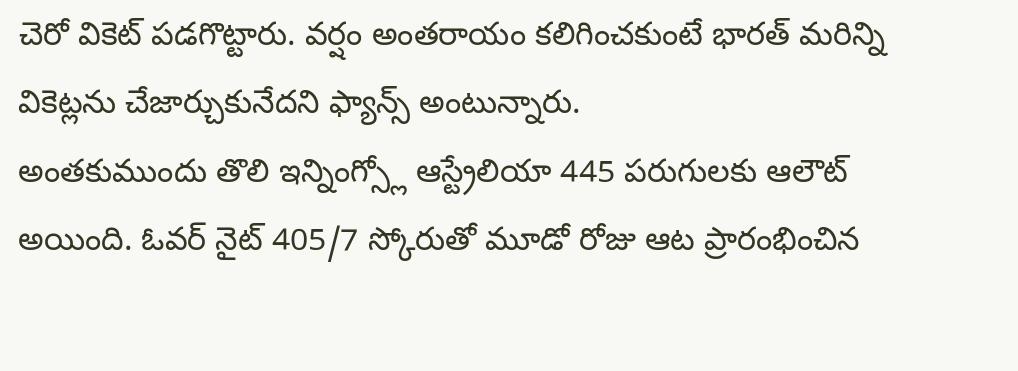చెరో వికెట్ పడగొట్టారు. వర్షం అంతరాయం కలిగించకుంటే భారత్ మరిన్ని వికెట్లను చేజార్చుకునేదని ఫ్యాన్స్ అంటున్నారు.
అంతకుముందు తొలి ఇన్నింగ్స్లో ఆస్ట్రేలియా 445 పరుగులకు ఆలౌట్ అయింది. ఓవర్ నైట్ 405/7 స్కోరుతో మూడో రోజు ఆట ప్రారంభించిన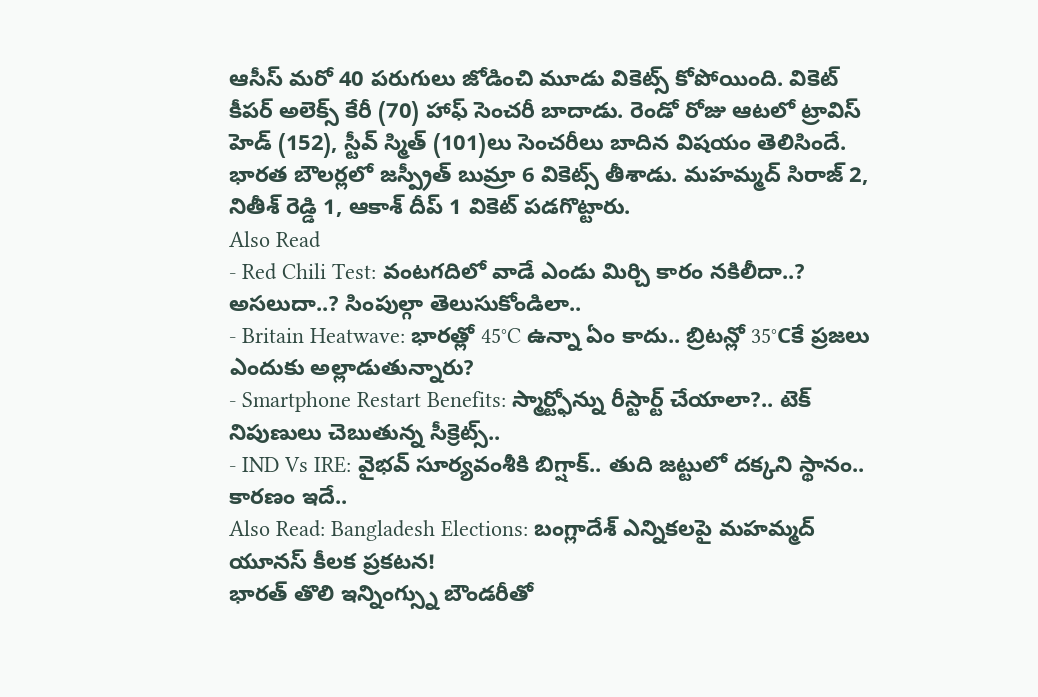ఆసీస్ మరో 40 పరుగులు జోడించి మూడు వికెట్స్ కోపోయింది. వికెట్ కీపర్ అలెక్స్ కేరీ (70) హాఫ్ సెంచరీ బాదాడు. రెండో రోజు ఆటలో ట్రావిస్ హెడ్ (152), స్టీవ్ స్మిత్ (101)లు సెంచరీలు బాదిన విషయం తెలిసిందే. భారత బౌలర్లలో జస్ప్రీత్ బుమ్రా 6 వికెట్స్ తీశాడు. మహమ్మద్ సిరాజ్ 2, నితీశ్ రెడ్డి 1, ఆకాశ్ దీప్ 1 వికెట్ పడగొట్టారు.
Also Read
- Red Chili Test: వంటగదిలో వాడే ఎండు మిర్చి కారం నకిలీదా..? అసలుదా..? సింపుల్గా తెలుసుకోండిలా..
- Britain Heatwave: భారత్లో 45°C ఉన్నా ఏం కాదు.. బ్రిటన్లో 35°Cకే ప్రజలు ఎందుకు అల్లాడుతున్నారు?
- Smartphone Restart Benefits: స్మార్ట్ఫోన్ను రీస్టార్ట్ చేయాలా?.. టెక్ నిపుణులు చెబుతున్న సీక్రెట్స్..
- IND Vs IRE: వైభవ్ సూర్యవంశీకి బిగ్షాక్.. తుది జట్టులో దక్కని స్థానం.. కారణం ఇదే..
Also Read: Bangladesh Elections: బంగ్లాదేశ్ ఎన్నికలపై మహమ్మద్ యూనస్ కీలక ప్రకటన!
భారత్ తొలి ఇన్నింగ్స్ను బౌండరీతో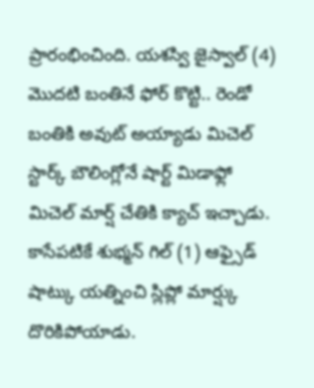ప్రారంభించింది. యశస్వి జైస్వాల్ (4) మొదటి బంతినే ఫోర్ కొట్టి.. రెండో బంతికి అవుట్ అయ్యాడు మిచెల్ స్టార్క్ బౌలింగ్లోనే షార్ట్ మిడాఫ్లో మిచెల్ మార్ష్ చేతికి క్యాచ్ ఇచ్చాడు. కాసేపటికే శుభ్మన్ గిల్ (1) ఆఫ్సైడ్ షాట్కు యత్నించి స్లిప్లో మార్ష్కు దొరికిపోయాడు.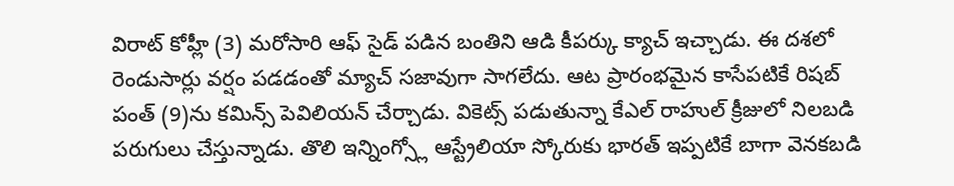విరాట్ కోహ్లీ (3) మరోసారి ఆఫ్ సైడ్ పడిన బంతిని ఆడి కీపర్కు క్యాచ్ ఇచ్చాడు. ఈ దశలో రెండుసార్లు వర్షం పడడంతో మ్యాచ్ సజావుగా సాగలేదు. ఆట ప్రారంభమైన కాసేపటికే రిషబ్ పంత్ (9)ను కమిన్స్ పెవిలియన్ చేర్చాడు. వికెట్స్ పడుతున్నా కేఎల్ రాహుల్ క్రీజులో నిలబడి పరుగులు చేస్తున్నాడు. తొలి ఇన్నింగ్స్లో ఆస్ట్రేలియా స్కోరుకు భారత్ ఇప్పటికే బాగా వెనకబడి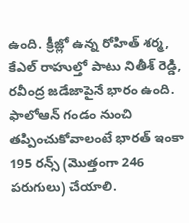ఉంది. క్రీజ్లో ఉన్న రోహిత్ శర్మ, కేఎల్ రాహుల్తో పాటు నితీశ్ రెడ్డి, రవీంద్ర జడేజాపైనే భారం ఉంది. ఫాలోఆన్ గండం నుంచి తప్పించుకోవాలంటే భారత్ ఇంకా 195 రన్స్ (మొత్తంగా 246 పరుగులు) చేయాలి.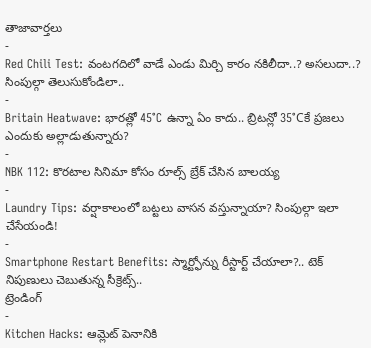తాజావార్తలు
-
Red Chili Test: వంటగదిలో వాడే ఎండు మిర్చి కారం నకిలీదా..? అసలుదా..? సింపుల్గా తెలుసుకోండిలా..
-
Britain Heatwave: భారత్లో 45°C ఉన్నా ఏం కాదు.. బ్రిటన్లో 35°Cకే ప్రజలు ఎందుకు అల్లాడుతున్నారు?
-
NBK 112: కొరటాల సినిమా కోసం రూల్స్ బ్రేక్ చేసిన బాలయ్య
-
Laundry Tips: వర్షాకాలంలో బట్టలు వాసన వస్తున్నాయా? సింపుల్గా ఇలా చేసేయండి!
-
Smartphone Restart Benefits: స్మార్ట్ఫోన్ను రీస్టార్ట్ చేయాలా?.. టెక్ నిపుణులు చెబుతున్న సీక్రెట్స్..
ట్రెండింగ్
-
Kitchen Hacks: ఆమ్లెట్ పెనానికి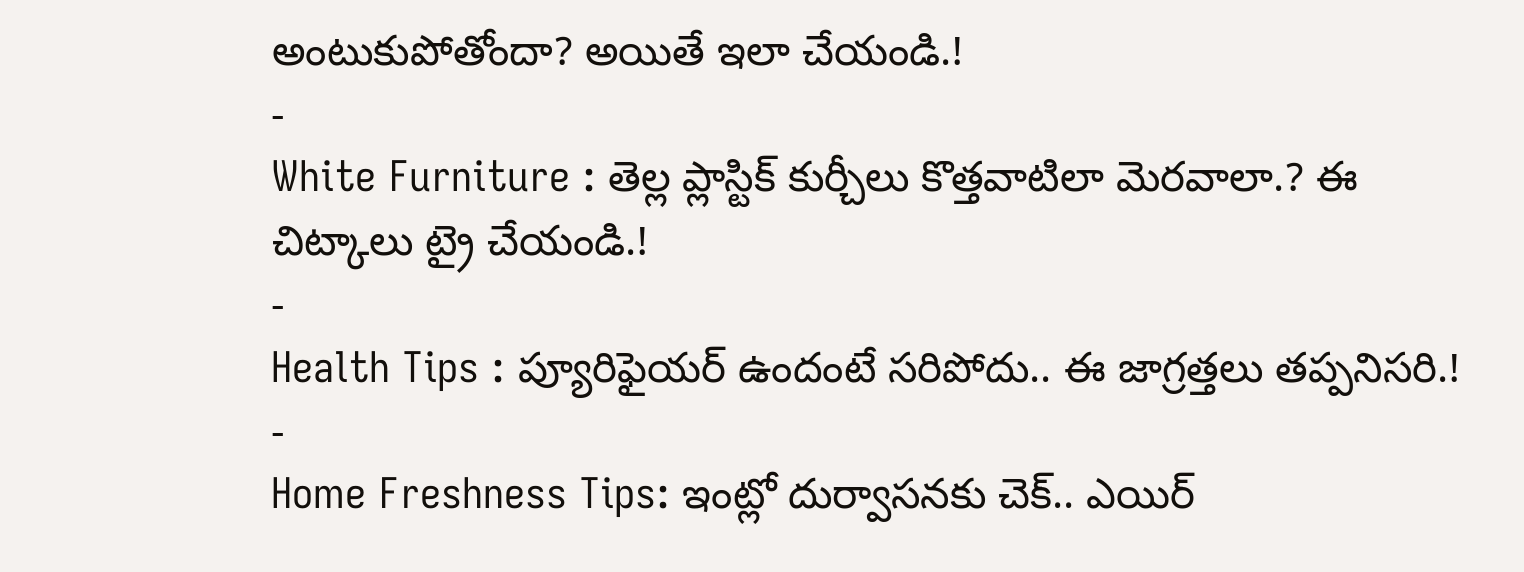అంటుకుపోతోందా? అయితే ఇలా చేయండి.!
-
White Furniture : తెల్ల ప్లాస్టిక్ కుర్చీలు కొత్తవాటిలా మెరవాలా.? ఈ చిట్కాలు ట్రై చేయండి.!
-
Health Tips : ప్యూరిఫైయర్ ఉందంటే సరిపోదు.. ఈ జాగ్రత్తలు తప్పనిసరి.!
-
Home Freshness Tips: ఇంట్లో దుర్వాసనకు చెక్.. ఎయిర్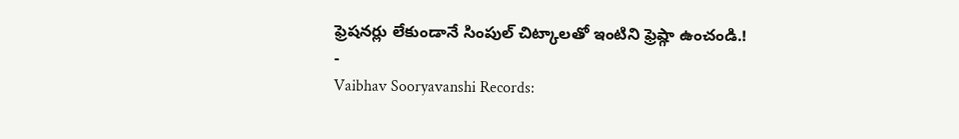ఫ్రెషనర్లు లేకుండానే సింపుల్ చిట్కాలతో ఇంటిని ఫ్రెష్గా ఉంచండి.!
-
Vaibhav Sooryavanshi Records: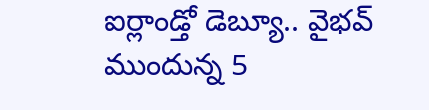ఐర్లాండ్తో డెబ్యూ.. వైభవ్ ముందున్న 5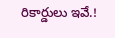రికార్డులు ఇవే.!